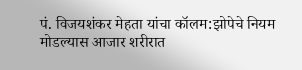पं. विजयशंकर मेहता यांचा कॉलम:झोपेचे नियम मोडल्यास आजार शरीरात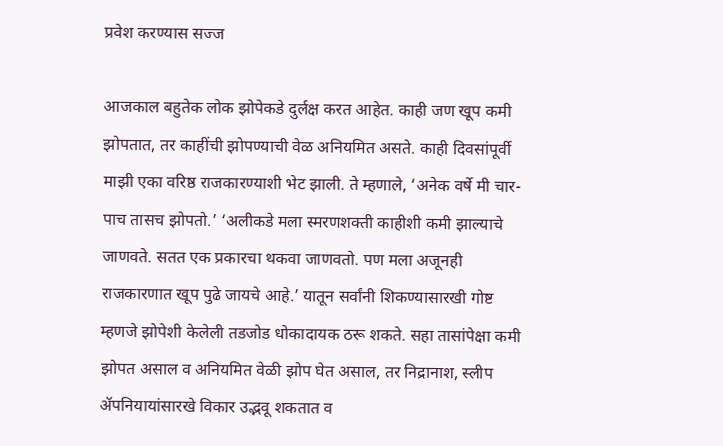प्रवेश करण्यास सज्ज

आजकाल बहुतेक लोक झोपेकडे दुर्लक्ष करत आहेत. काही जण खूप कमी झोपतात, तर काहींची झोपण्याची वेळ अनियमित असते. काही दिवसांपूर्वी माझी एका वरिष्ठ राजकारण्याशी भेट झाली. ते म्हणाले, ‘अनेक वर्षे मी चार-पाच तासच झोपतो.’ ‘अलीकडे मला स्मरणशक्ती काहीशी कमी झाल्याचे जाणवते. सतत एक प्रकारचा थकवा जाणवतो. पण मला अजूनही राजकारणात खूप पुढे जायचे आहे.’ यातून सर्वांनी शिकण्यासारखी गोष्ट म्हणजे झोपेशी केलेली तडजोड धोकादायक ठरू शकते. सहा तासांपेक्षा कमी झोपत असाल व अनियमित वेळी झोप घेत असाल, तर निद्रानाश, स्लीप ॲपनियायांसारखे विकार उद्भवू शकतात व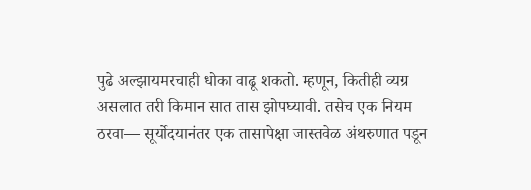पुढे अल्झायमरचाही धोका वाढू शकतो. म्हणून, कितीही व्यग्र असलात तरी किमान सात तास झोपघ्यावी. तसेच एक नियम ठरवा— सूर्योदयानंतर एक तासापेक्षा जास्तवेळ अंथरुणात पडून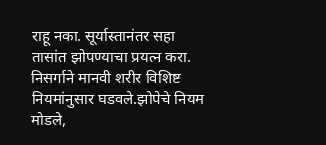राहू नका. सूर्यास्तानंतर सहा तासांत झोपण्याचा प्रयत्न करा. निसर्गाने मानवी शरीर विशिष्ट नियमांनुसार घडवले.झोपेचे नियम मोडले,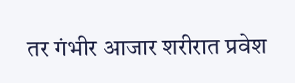तर गंभीर आजार शरीरात प्रवेश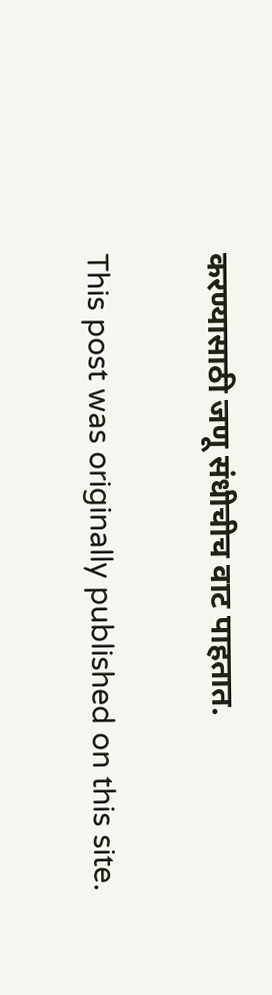करण्यासाठी जणू संधीचीच वाट पाहतात.

This post was originally published on this site.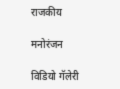राजकीय

मनोरंजन

विडियो गॅलेरी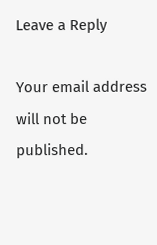Leave a Reply

Your email address will not be published.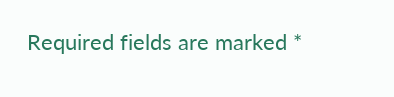Required fields are marked *